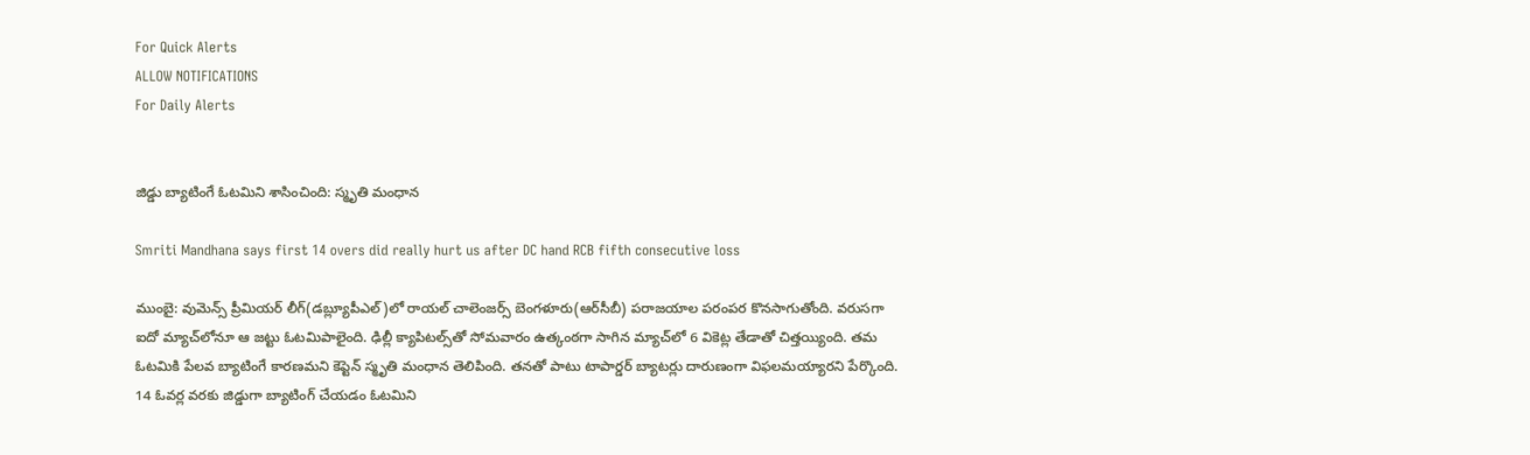For Quick Alerts
ALLOW NOTIFICATIONS
For Daily Alerts


జిడ్డు బ్యాటింగే ఓటమిని శాసించింది: స్మృతి మంధాన

Smriti Mandhana says first 14 overs did really hurt us after DC hand RCB fifth consecutive loss

ముంబై: వుమెన్స్ ప్రీమియర్ లీగ్(డబ్ల్యూపీఎల్)లో రాయల్ చాలెంజర్స్ బెంగళూరు(ఆర్‌సీబీ) పరాజయాల పరంపర కొనసాగుతోంది. వరుసగా ఐదో మ్యాచ్‌లోనూ ఆ జట్టు ఓటమిపాలైంది. ఢిల్లీ క్యాపిటల్స్‌తో సోమవారం ఉత్కంఠగా సాగిన మ్యాచ్‌లో 6 వికెట్ల తేడాతో చిత్తయ్యింది. తమ ఓటమికి పేలవ బ్యాటింగే కారణమని కెప్టెన్ స్మృతి మంధాన తెలిపింది. తనతో పాటు టాపార్డర్ బ్యాటర్లు దారుణంగా విఫలమయ్యారని పేర్కొంది. 14 ఓవర్ల వరకు జిడ్డుగా బ్యాటింగ్ చేయడం ఓటమిని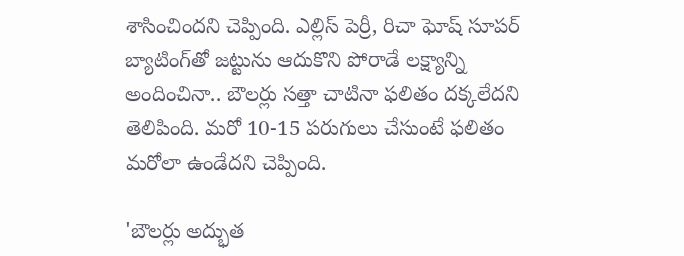శాసించిందని చెప్పింది. ఎల్లిస్ పెర్రీ, రిచా ఘోష్ సూపర్ బ్యాటింగ్‌తో జట్టును ఆదుకొని పోరాడే లక్ష్యాన్ని అందించినా.. బౌలర్లు సత్తా చాటినా ఫలితం దక్కలేదని తెలిపింది. మరో 10-15 పరుగులు చేసుంటే ఫలితం మరోలా ఉండేదని చెప్పింది.

'బౌలర్లు అద్భుత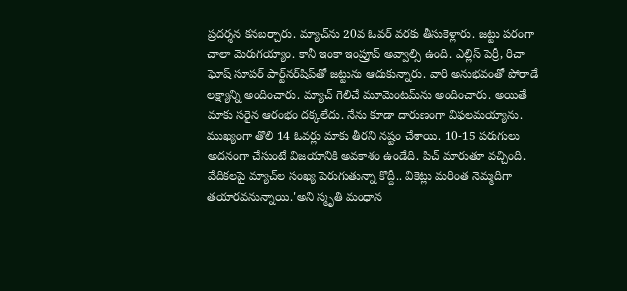ప్రదర్శన కనబర్చారు. మ్యాచ్‌ను 20వ ఓవర్ వరకు తీసుకెళ్లారు. జట్టు పరంగా చాలా మెరుగయ్యాం. కానీ ఇంకా ఇంప్రూవ్ అవ్వాల్సి ఉంది. ఎల్లిస్ పెర్రీ, రిచా ఘోష్ సూపర్ పార్ట్‌నర్‌షిప్‌తో జట్టును ఆదుకున్నారు. వారి అనుభవంతో పోరాడే లక్ష్యాన్ని అందించారు. మ్యాచ్ గెలిచే మూమెంటమ్‌ను అందించారు. అయితే మాకు సరైన ఆరంభం దక్కలేదు. నేను కూడా దారుణంగా విఫలమయ్యాను. ముఖ్యంగా తొలి 14 ఓవర్లు మాకు తీరని నష్టం చేశాయి. 10-15 పరుగులు అదనంగా చేసుంటే విజయానికి అవకాశం ఉండేది. పిచ్ మారుతూ వచ్చింది. వేదికలపై మ్యాచ్‌ల సంఖ్య పెరుగుతున్నా కొద్దీ.. వికెట్లు మరింత నెమ్మదిగా తయారవనున్నాయి.'అని స్మృతి మంధాన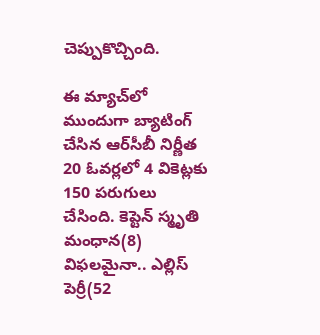చెప్పుకొచ్చింది.

ఈ మ్యాచ్‌లో ముందుగా బ్యాటింగ్ చేసిన ఆర్‌సీబీ నిర్ణీత 20 ఓవర్లలో 4 వికెట్లకు 150 పరుగులు చేసింది. కెప్టెన్ స్మృతి మంధాన(8) విఫలమైనా.. ఎల్లిస్ పెర్రీ(52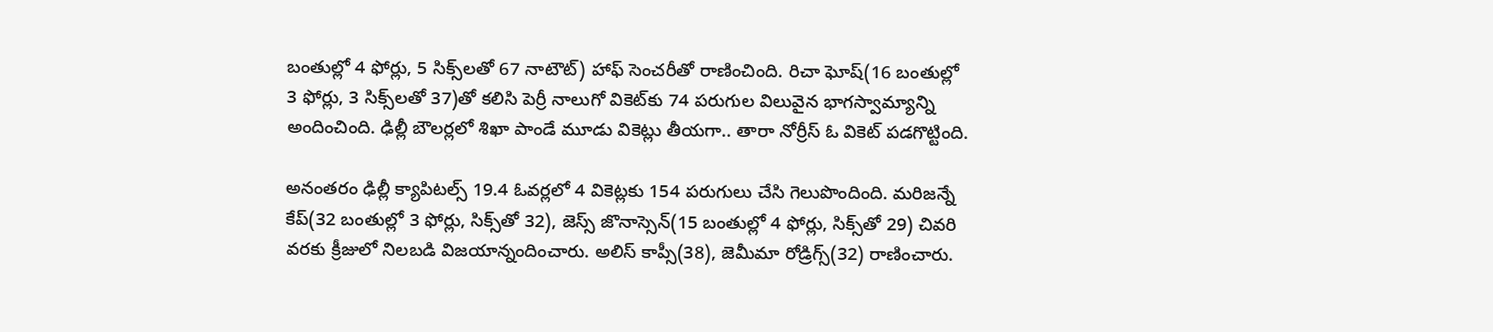బంతుల్లో 4 ఫోర్లు, 5 సిక్స్‌లతో 67 నాటౌట్) హాఫ్ సెంచరీ‌తో రాణించింది. రిచా ఘోష్(16 బంతుల్లో 3 ఫోర్లు, 3 సిక్స్‌లతో 37)తో కలిసి పెర్రీ నాలుగో వికెట్‌కు 74 పరుగుల విలువైన భాగస్వామ్యాన్ని అందించింది. ఢిల్లీ బౌలర్లలో శిఖా పాండే మూడు వికెట్లు తీయగా.. తారా నోర్రీస్ ఓ వికెట్ పడగొట్టింది.

అనంతరం ఢిల్లీ క్యాపిటల్స్ 19.4 ఓవర్లలో 4 వికెట్లకు 154 పరుగులు చేసి గెలుపొందింది. మరిజన్నే కేప్(32 బంతుల్లో 3 ఫోర్లు, సిక్స్‌తో 32), జెస్స్ జొనాస్సెన్(15 బంతుల్లో 4 ఫోర్లు, సిక్స్‌తో 29) చివరి వరకు క్రీజులో నిలబడి విజయాన్నందించారు. అలిస్ కాప్సీ(38), జెమీమా రోడ్రిగ్స్(32) రాణించారు.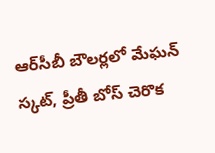ఆర్‌సీబీ బౌలర్లలో మేఘన్ స్కట్, ప్రీతీ బోస్ చెరొక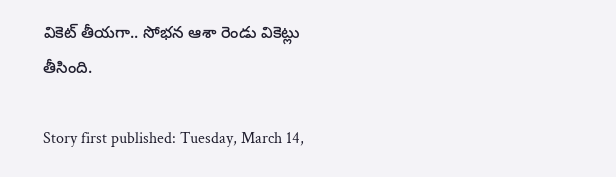వికెట్ తీయగా.. సోభన ఆశా రెండు వికెట్లు తీసింది.

Story first published: Tuesday, March 14,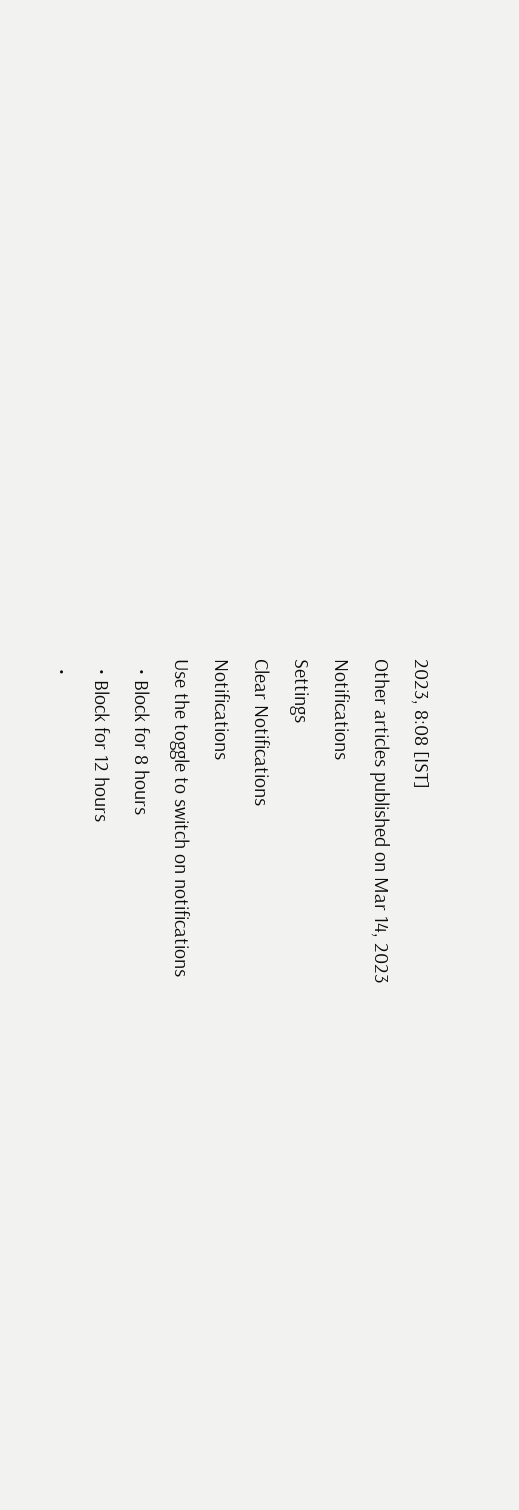2023, 8:08 [IST]
Other articles published on Mar 14, 2023
Notifications
Settings
Clear Notifications
Notifications
Use the toggle to switch on notifications
  • Block for 8 hours
  • Block for 12 hours
  •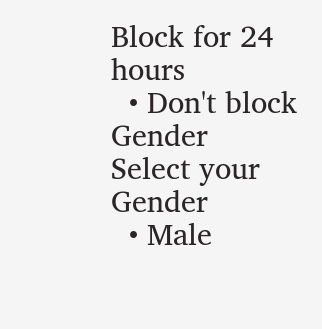Block for 24 hours
  • Don't block
Gender
Select your Gender
  • Male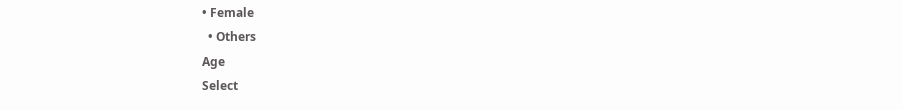• Female
  • Others
Age
Select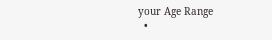your Age Range
  •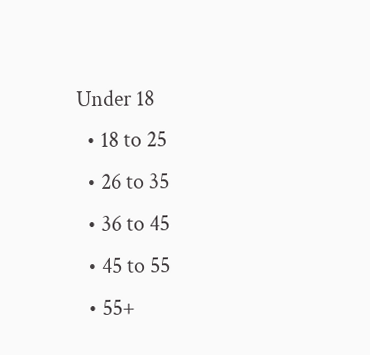Under 18
  • 18 to 25
  • 26 to 35
  • 36 to 45
  • 45 to 55
  • 55+